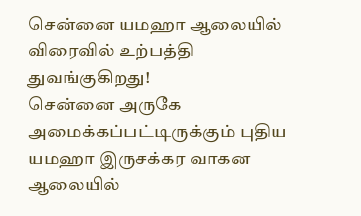சென்னை யமஹா ஆலையில் விரைவில் உற்பத்தி துவங்குகிறது!
சென்னை அருகே அமைக்கப்பட்டிருக்கும் புதிய யமஹா இருசக்கர வாகன ஆலையில்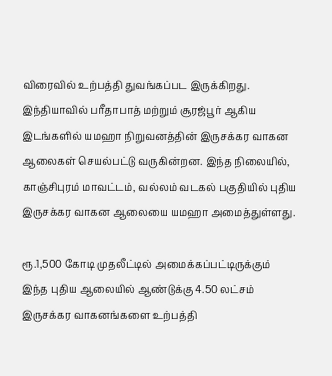விரைவில் உற்பத்தி துவங்கப்பட இருக்கிறது.
இந்தியாவில் பரீதாபாத் மற்றும் சூரஜ்பூர் ஆகிய இடங்களில் யமஹா நிறுவனத்தின் இருசக்கர வாகன ஆலைகள் செயல்பட்டு வருகின்றன. இந்த நிலையில், காஞ்சிபுரம் மாவட்டம், வல்லம் வடகல் பகுதியில் புதிய இருசக்கர வாகன ஆலையை யமஹா அமைத்துள்ளது.

ரூ.1,500 கோடி முதலீட்டில் அமைக்கப்பட்டிருக்கும் இந்த புதிய ஆலையில் ஆண்டுக்கு 4.50 லட்சம் இருசக்கர வாகனங்களை உற்பத்தி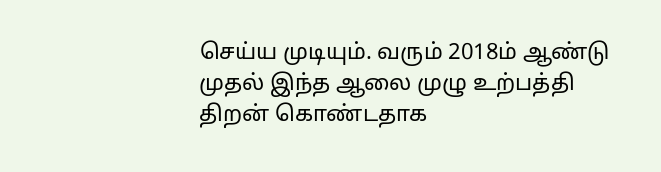செய்ய முடியும். வரும் 2018ம் ஆண்டு முதல் இந்த ஆலை முழு உற்பத்தி திறன் கொண்டதாக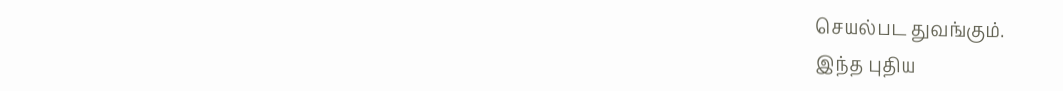செயல்பட துவங்கும்.
இந்த புதிய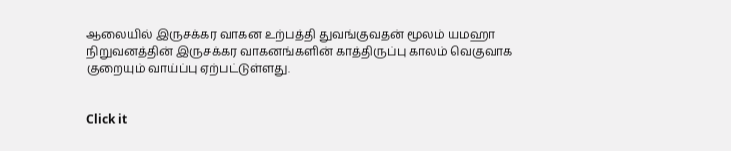ஆலையில் இருசக்கர வாகன உற்பத்தி துவங்குவதன் மூலம் யமஹா நிறுவனத்தின் இருசக்கர வாகனங்களின் காத்திருப்பு காலம் வெகுவாக குறையும் வாய்ப்பு ஏற்பட்டுள்ளது.


Click it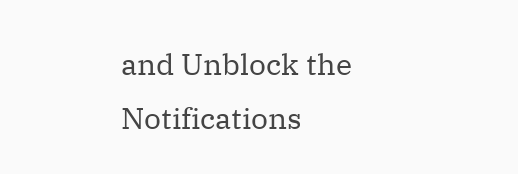and Unblock the Notifications